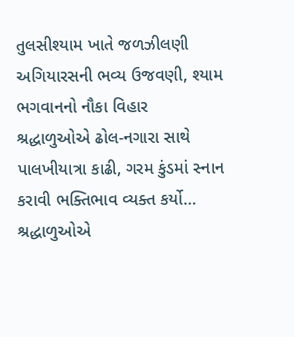તુલસીશ્યામ ખાતે જળઝીલણી અગિયારસની ભવ્ય ઉજવણી, શ્યામ ભગવાનનો નૌકા વિહાર
શ્રદ્ધાળુઓએ ઢોલ-નગારા સાથે પાલખીયાત્રા કાઢી, ગરમ કુંડમાં સ્નાન કરાવી ભક્તિભાવ વ્યક્ત કર્યો…
શ્રદ્ધાળુઓએ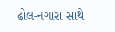ઢોલ-નગારા સાથે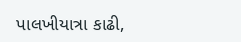પાલખીયાત્રા કાઢી,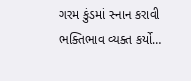ગરમ કુંડમાં સ્નાન કરાવી ભક્તિભાવ વ્યક્ત કર્યો…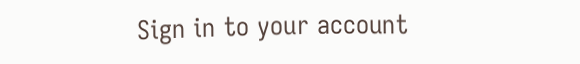Sign in to your account